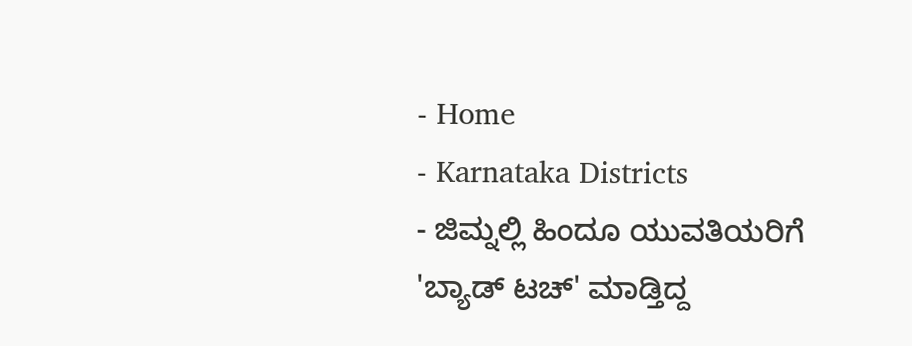- Home
- Karnataka Districts
- ಜಿಮ್ನಲ್ಲಿ ಹಿಂದೂ ಯುವತಿಯರಿಗೆ 'ಬ್ಯಾಡ್ ಟಚ್' ಮಾಡ್ತಿದ್ದ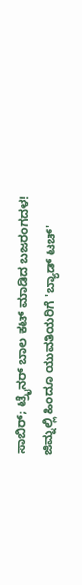ಸಾಬಿರ್; ಟ್ರೈನರ್ ಬಾಲ ಕಟ್ ಮಾಡಿದ ಬಜರಂಗದಳ!
ಜಿಮ್ನಲ್ಲಿ ಹಿಂದೂ ಯುವತಿಯರಿಗೆ 'ಬ್ಯಾಡ್ ಟಚ್'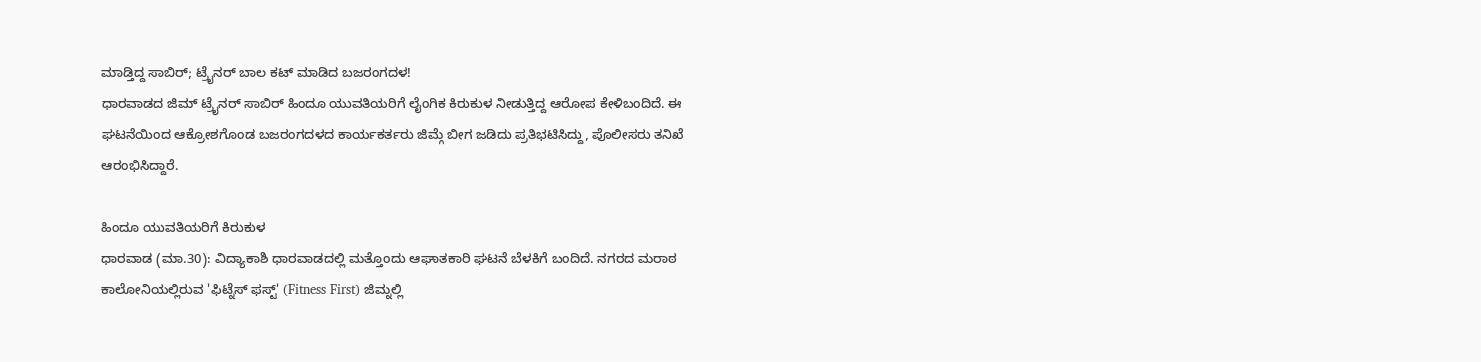ಮಾಡ್ತಿದ್ದ ಸಾಬಿರ್; ಟ್ರೈನರ್ ಬಾಲ ಕಟ್ ಮಾಡಿದ ಬಜರಂಗದಳ!
ಧಾರವಾಡದ ಜಿಮ್ ಟ್ರೈನರ್ ಸಾಬಿರ್ ಹಿಂದೂ ಯುವತಿಯರಿಗೆ ಲೈಂಗಿಕ ಕಿರುಕುಳ ನೀಡುತ್ತಿದ್ದ ಆರೋಪ ಕೇಳಿಬಂದಿದೆ. ಈ ಘಟನೆಯಿಂದ ಆಕ್ರೋಶಗೊಂಡ ಬಜರಂಗದಳದ ಕಾರ್ಯಕರ್ತರು ಜಿಮ್ಗೆ ಬೀಗ ಜಡಿದು ಪ್ರತಿಭಟಿಸಿದ್ದು, ಪೊಲೀಸರು ತನಿಖೆ ಆರಂಭಿಸಿದ್ದಾರೆ.

ಹಿಂದೂ ಯುವತಿಯರಿಗೆ ಕಿರುಕುಳ
ಧಾರವಾಡ (ಮಾ.30): ವಿದ್ಯಾಕಾಶಿ ಧಾರವಾಡದಲ್ಲಿ ಮತ್ತೊಂದು ಆಘಾತಕಾರಿ ಘಟನೆ ಬೆಳಕಿಗೆ ಬಂದಿದೆ. ನಗರದ ಮರಾಠ ಕಾಲೋನಿಯಲ್ಲಿರುವ 'ಫಿಟ್ನೆಸ್ ಫಸ್ಟ್' (Fitness First) ಜಿಮ್ನಲ್ಲಿ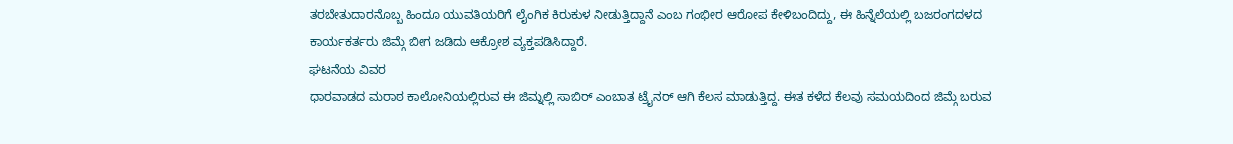ತರಬೇತುದಾರನೊಬ್ಬ ಹಿಂದೂ ಯುವತಿಯರಿಗೆ ಲೈಂಗಿಕ ಕಿರುಕುಳ ನೀಡುತ್ತಿದ್ದಾನೆ ಎಂಬ ಗಂಭೀರ ಆರೋಪ ಕೇಳಿಬಂದಿದ್ದು, ಈ ಹಿನ್ನೆಲೆಯಲ್ಲಿ ಬಜರಂಗದಳದ ಕಾರ್ಯಕರ್ತರು ಜಿಮ್ಗೆ ಬೀಗ ಜಡಿದು ಆಕ್ರೋಶ ವ್ಯಕ್ತಪಡಿಸಿದ್ದಾರೆ.
ಘಟನೆಯ ವಿವರ
ಧಾರವಾಡದ ಮರಾಠ ಕಾಲೋನಿಯಲ್ಲಿರುವ ಈ ಜಿಮ್ನಲ್ಲಿ ಸಾಬಿರ್ ಎಂಬಾತ ಟ್ರೈನರ್ ಆಗಿ ಕೆಲಸ ಮಾಡುತ್ತಿದ್ದ. ಈತ ಕಳೆದ ಕೆಲವು ಸಮಯದಿಂದ ಜಿಮ್ಗೆ ಬರುವ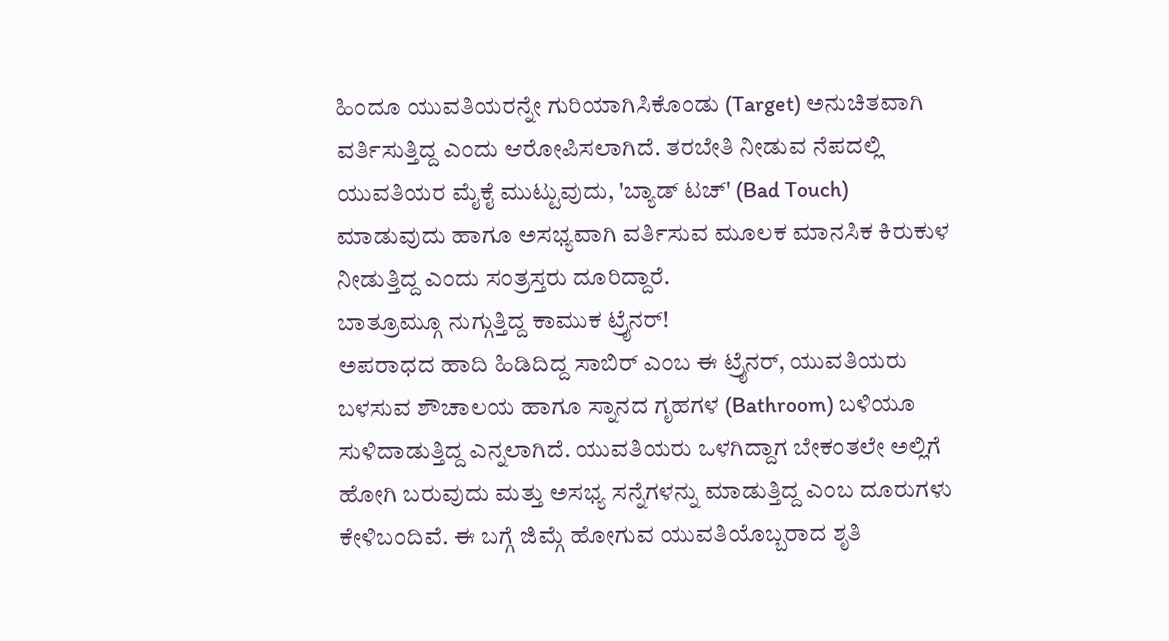ಹಿಂದೂ ಯುವತಿಯರನ್ನೇ ಗುರಿಯಾಗಿಸಿಕೊಂಡು (Target) ಅನುಚಿತವಾಗಿ ವರ್ತಿಸುತ್ತಿದ್ದ ಎಂದು ಆರೋಪಿಸಲಾಗಿದೆ. ತರಬೇತಿ ನೀಡುವ ನೆಪದಲ್ಲಿ ಯುವತಿಯರ ಮೈಕೈ ಮುಟ್ಟುವುದು, 'ಬ್ಯಾಡ್ ಟಚ್' (Bad Touch) ಮಾಡುವುದು ಹಾಗೂ ಅಸಭ್ಯವಾಗಿ ವರ್ತಿಸುವ ಮೂಲಕ ಮಾನಸಿಕ ಕಿರುಕುಳ ನೀಡುತ್ತಿದ್ದ ಎಂದು ಸಂತ್ರಸ್ತರು ದೂರಿದ್ದಾರೆ.
ಬಾತ್ರೂಮ್ಗೂ ನುಗ್ಗುತ್ತಿದ್ದ ಕಾಮುಕ ಟ್ರೈನರ್!
ಅಪರಾಧದ ಹಾದಿ ಹಿಡಿದಿದ್ದ ಸಾಬಿರ್ ಎಂಬ ಈ ಟ್ರೈನರ್, ಯುವತಿಯರು ಬಳಸುವ ಶೌಚಾಲಯ ಹಾಗೂ ಸ್ನಾನದ ಗೃಹಗಳ (Bathroom) ಬಳಿಯೂ ಸುಳಿದಾಡುತ್ತಿದ್ದ ಎನ್ನಲಾಗಿದೆ. ಯುವತಿಯರು ಒಳಗಿದ್ದಾಗ ಬೇಕಂತಲೇ ಅಲ್ಲಿಗೆ ಹೋಗಿ ಬರುವುದು ಮತ್ತು ಅಸಭ್ಯ ಸನ್ನೆಗಳನ್ನು ಮಾಡುತ್ತಿದ್ದ ಎಂಬ ದೂರುಗಳು ಕೇಳಿಬಂದಿವೆ. ಈ ಬಗ್ಗೆ ಜಿಮ್ಗೆ ಹೋಗುವ ಯುವತಿಯೊಬ್ಬರಾದ ಶೃತಿ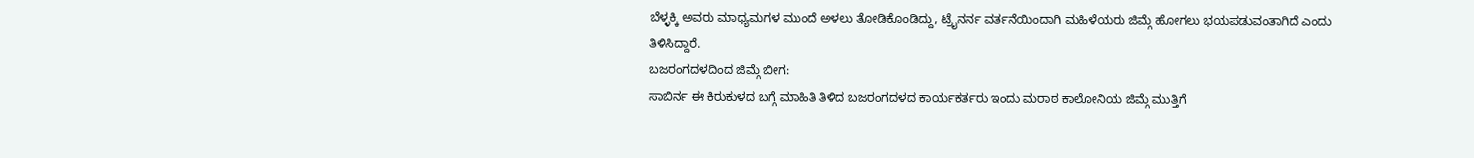ಬೆಳ್ಳಕ್ಕಿ ಅವರು ಮಾಧ್ಯಮಗಳ ಮುಂದೆ ಅಳಲು ತೋಡಿಕೊಂಡಿದ್ದು, ಟ್ರೈನರ್ನ ವರ್ತನೆಯಿಂದಾಗಿ ಮಹಿಳೆಯರು ಜಿಮ್ಗೆ ಹೋಗಲು ಭಯಪಡುವಂತಾಗಿದೆ ಎಂದು ತಿಳಿಸಿದ್ದಾರೆ.
ಬಜರಂಗದಳದಿಂದ ಜಿಮ್ಗೆ ಬೀಗ:
ಸಾಬಿರ್ನ ಈ ಕಿರುಕುಳದ ಬಗ್ಗೆ ಮಾಹಿತಿ ತಿಳಿದ ಬಜರಂಗದಳದ ಕಾರ್ಯಕರ್ತರು ಇಂದು ಮರಾಠ ಕಾಲೋನಿಯ ಜಿಮ್ಗೆ ಮುತ್ತಿಗೆ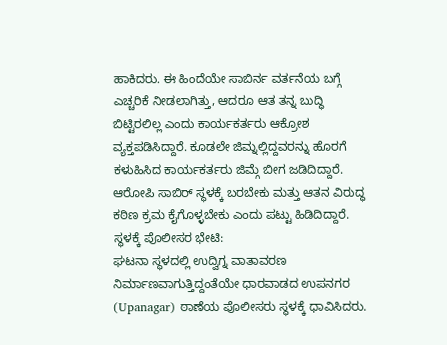ಹಾಕಿದರು. ಈ ಹಿಂದೆಯೇ ಸಾಬಿರ್ನ ವರ್ತನೆಯ ಬಗ್ಗೆ ಎಚ್ಚರಿಕೆ ನೀಡಲಾಗಿತ್ತು, ಆದರೂ ಆತ ತನ್ನ ಬುದ್ಧಿ ಬಿಟ್ಟಿರಲಿಲ್ಲ ಎಂದು ಕಾರ್ಯಕರ್ತರು ಆಕ್ರೋಶ ವ್ಯಕ್ತಪಡಿಸಿದ್ದಾರೆ. ಕೂಡಲೇ ಜಿಮ್ನಲ್ಲಿದ್ದವರನ್ನು ಹೊರಗೆ ಕಳುಹಿಸಿದ ಕಾರ್ಯಕರ್ತರು ಜಿಮ್ಗೆ ಬೀಗ ಜಡಿದಿದ್ದಾರೆ. ಆರೋಪಿ ಸಾಬಿರ್ ಸ್ಥಳಕ್ಕೆ ಬರಬೇಕು ಮತ್ತು ಆತನ ವಿರುದ್ಧ ಕಠಿಣ ಕ್ರಮ ಕೈಗೊಳ್ಳಬೇಕು ಎಂದು ಪಟ್ಟು ಹಿಡಿದಿದ್ದಾರೆ.
ಸ್ಥಳಕ್ಕೆ ಪೊಲೀಸರ ಭೇಟಿ:
ಘಟನಾ ಸ್ಥಳದಲ್ಲಿ ಉದ್ವಿಗ್ನ ವಾತಾವರಣ ನಿರ್ಮಾಣವಾಗುತ್ತಿದ್ದಂತೆಯೇ ಧಾರವಾಡದ ಉಪನಗರ (Upanagar) ಠಾಣೆಯ ಪೊಲೀಸರು ಸ್ಥಳಕ್ಕೆ ಧಾವಿಸಿದರು.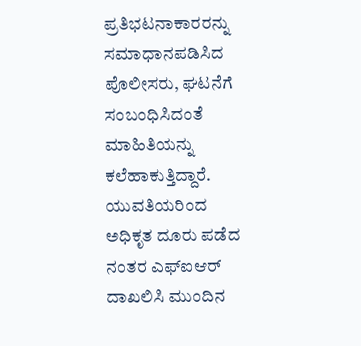ಪ್ರತಿಭಟನಾಕಾರರನ್ನು ಸಮಾಧಾನಪಡಿಸಿದ ಪೊಲೀಸರು, ಘಟನೆಗೆ ಸಂಬಂಧಿಸಿದಂತೆ ಮಾಹಿತಿಯನ್ನು ಕಲೆಹಾಕುತ್ತಿದ್ದಾರೆ. ಯುವತಿಯರಿಂದ ಅಧಿಕೃತ ದೂರು ಪಡೆದ ನಂತರ ಎಫ್ಐಆರ್ ದಾಖಲಿಸಿ ಮುಂದಿನ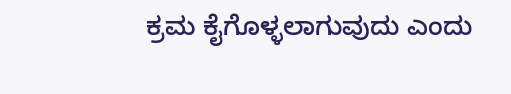ಕ್ರಮ ಕೈಗೊಳ್ಳಲಾಗುವುದು ಎಂದು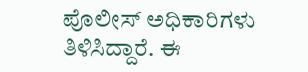ಪೊಲೀಸ್ ಅಧಿಕಾರಿಗಳು ತಿಳಿಸಿದ್ದಾರೆ. ಈ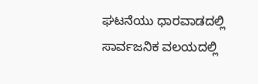ಘಟನೆಯು ಧಾರವಾಡದಲ್ಲಿ ಸಾರ್ವಜನಿಕ ವಲಯದಲ್ಲಿ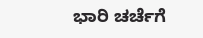ಭಾರಿ ಚರ್ಚೆಗೆ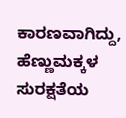ಕಾರಣವಾಗಿದ್ದು, ಹೆಣ್ಣುಮಕ್ಕಳ ಸುರಕ್ಷತೆಯ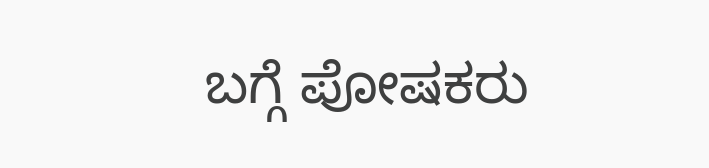ಬಗ್ಗೆ ಪೋಷಕರು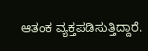ಆತಂಕ ವ್ಯಕ್ತಪಡಿಸುತ್ತಿದ್ದಾರೆ.